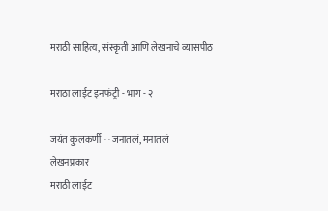मराठी साहित्य, संस्कृती आणि लेखनाचे व्यासपीठ

मराठा लाईट इनफंट्री - भाग - २

जयंत कुलकर्णी · · जनातलं, मनातलं
लेखनप्रकार
मराठी लाईट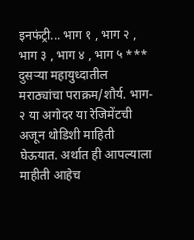इनफंट्री... भाग १ , भाग २ , भाग ३ , भाग ४ , भाग ५ *** दुसर्‍या महायुध्दातील मराठ्यांचा पराक्रम/शौर्य. भाग- २ या अगोदर या रेजिमेंटची अजून थोडिशी माहिती घेऊयात. अर्थात ही आपल्याला माहीती आहेच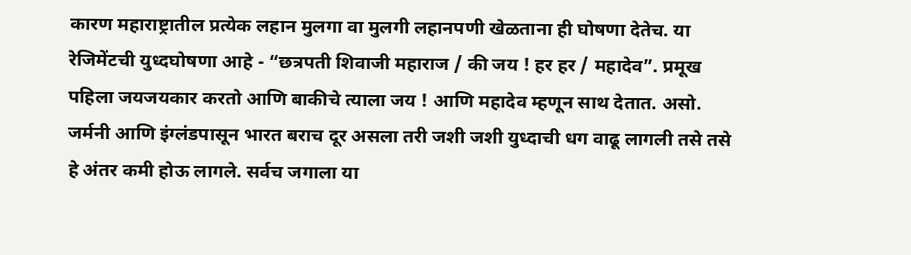कारण महाराष्ट्रातील प्रत्येक लहान मुलगा वा मुलगी लहानपणी खेळताना ही घोषणा देतेच. या रेजिमेंटची युध्दघोषणा आहे - “छत्रपती शिवाजी महाराज / की जय ! हर हर / महादेव”. प्रमूख पहिला जयजयकार करतो आणि बाकीचे त्याला जय ! आणि महादेव म्हणून साथ देतात. असो. जर्मनी आणि इंग्लंडपासून भारत बराच दूर असला तरी जशी जशी युध्दाची धग वाढू लागली तसे तसे हे अंतर कमी होऊ लागले. सर्वच जगाला या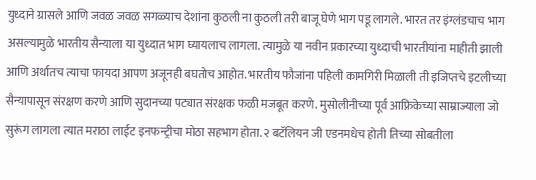युध्दाने ग्रासले आणि जवळ जवळ सगळ्याच देशांना कुठली ना कुठली तरी बाजू घेणे भाग पडू लागले. भारत तर इंग्लंडचाच भाग असल्यामुळे भारतीय सैन्याला या युध्दात भाग घ्यायलाच लागला. त्यामुळे या नवीन प्रकारच्या युध्दाची भारतीयांना माहीती झाली आणि अर्थातच त्याचा फायदा आपण अजूनही बघतोच आहोत. भारतीय फौजांना पहिली कामगिरी मिळाली ती इजिप्तचे इटलीच्या सैन्यापासून संरक्षण करणे आणि सुदानच्या पट्यात संरक्षक फळी मजबूत करणे. मुसोलीनीच्या पूर्व आफ्रिकेच्या साम्राज्याला जो सुरूंग लागला त्यात मराठा लाईट इनफन्ट्रीचा मोठा सहभाग होता. २ बटॅलियन जी एडनमधेच होती तिच्या सोबतीला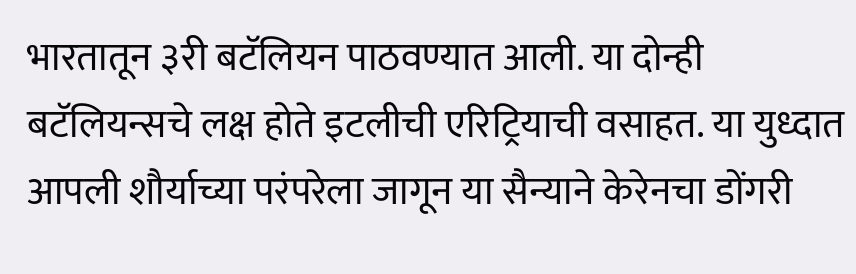भारतातून ३री बटॅलियन पाठवण्यात आली. या दोन्ही बटॅलियन्सचे लक्ष होते इटलीची एरिट्रियाची वसाहत. या युध्दात आपली शौर्याच्या परंपरेला जागून या सैन्याने केरेनचा डोंगरी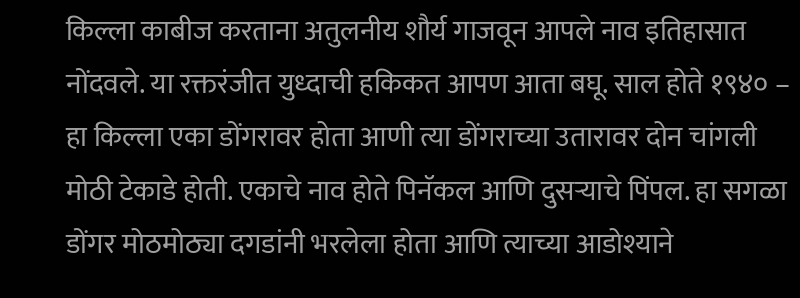किल्ला काबीज करताना अतुलनीय शौर्य गाजवून आपले नाव इतिहासात नोंदवले. या रक्तरंजीत युध्दाची हकिकत आपण आता बघू. साल होते १९४० – हा किल्ला एका डोंगरावर होता आणी त्या डोंगराच्या उतारावर दोन चांगली मोठी टेकाडे होती. एकाचे नाव होते पिनॅकल आणि दुसर्‍याचे पिंपल. हा सगळा डोंगर मोठमोठ्या दगडांनी भरलेला होता आणि त्याच्या आडोश्याने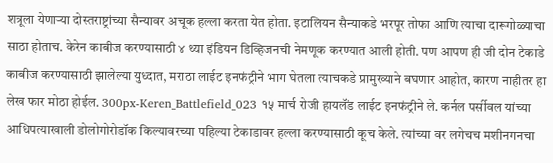शत्रूला येणार्‍या दोस्तराष्ट्रांच्या सैन्यावर अचूक हल्ला करता येत होता. इटालियन सैन्याकडे भरपूर तोफा आणि त्याचा दारूगोळ्याचा साठा होताच. केरेन काबीज करण्यासाठी ४ थ्या इंडियन डिव्हिजनची नेमणूक करण्यात आली होती. पण आपण ही जी दोन टेकाडे काबीज करण्यासाठी झालेल्या युध्दात, मराठा लाईट इनफंट्रीने भाग घेतला त्याचकडे प्रामुख्याने बघणार आहोत, कारण नाहीतर हा लेख फार मोठा होईल. 300px-Keren_Battlefield_023 १५ मार्च रोजी हायलॅंड लाईट इनफंट्रीने ले. कर्नल पर्सीवल यांच्या आधिपत्याखाली डोलोगोरोडॉक किल्यावरच्या पहिल्या टेकाडावर हल्ला करण्यासाठी कूच केले. त्यांच्या वर लगेचच मशीनगनचा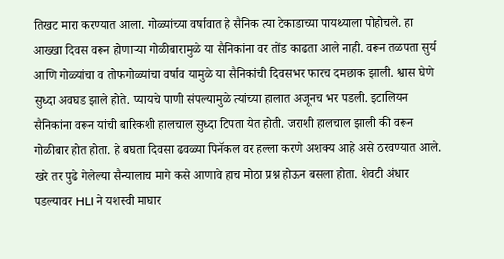तिखट मारा करण्यात आला. गोळ्यांच्या वर्षावात हे सैनिक त्या टेकाडाच्या पायथ्याला पोहोचले. हा आख्खा दिवस वरून होणार्‍या गोळीबारामुळे या सैनिकांना वर तोंड काढता आले नाही. वरून तळपता सुर्य आणि गोळ्यांचा व तोफगोळ्यांचा वर्षाव यामुळे या सैनिकांची दिवसभर फारच दमछाक झाली. श्वास घेणे सुध्दा अवघड झाले होते. प्यायचे पाणी संपल्यामुळे त्यांच्या हालात अजूनच भर पडली. इटालियन सैनिकांना वरून यांची बारिकशी हालचाल सुध्दा टिपता येत होती. जराशी हालचाल झाली की वरून गोळीबार होत होता. हे बघता दिवसा ढवळ्या पिनॅकल वर हल्ला करणे अशक्य आहे असे ठरवण्यात आले. खरे तर पुढे गेलेल्या सैन्यालाच मागे कसे आणावे हाच मोठा प्रश्न होऊन बसला होता. शेवटी अंधार पडल्यावर HLI ने यशस्वी माघार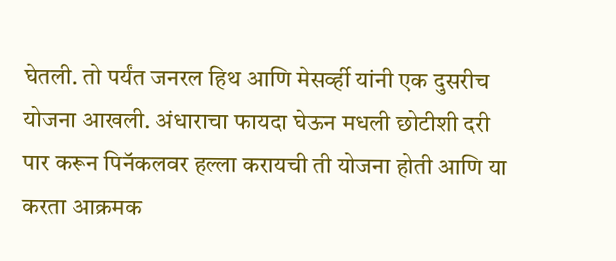घेतली. तो पर्यंत जनरल हिथ आणि मेसर्व्ही यांनी एक दुसरीच योजना आखली. अंधाराचा फायदा घेऊन मधली छोटीशी दरी पार करून पिनॅकलवर हल्ला करायची ती योजना होती आणि या करता आक्रमक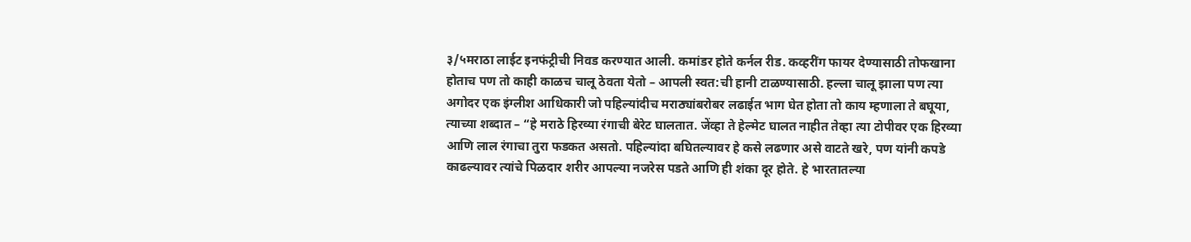३/५मराठा लाईट इनफंट्रीची निवड करण्यात आली. कमांडर होते कर्नल रीड. कव्हरींग फायर देण्यासाठी तोफखाना होताच पण तो काही काळच चालू ठेवता येतो – आपली स्वत:ची हानी टाळण्यासाठी. हल्ला चालू झाला पण त्या अगोदर एक इंग्लीश आधिकारी जो पहिल्यांदीच मराठ्यांबरोबर लढाईत भाग घेत होता तो काय म्हणाला ते बघूया, त्याच्या शब्दात – “हे मराठे हिरव्या रंगाची बेरेट घालतात. जेंव्हा ते हेल्मेट घालत नाहीत तेव्हा त्या टोपीवर एक हिरव्या आणि लाल रंगाचा तुरा फडकत असतो. पहिल्यांदा बघितल्यावर हे कसे लढणार असे वाटते खरे, पण यांनी कपडे काढल्यावर त्यांचे पिळदार शरीर आपल्या नजरेस पडते आणि ही शंका दूर होते. हे भारतातल्या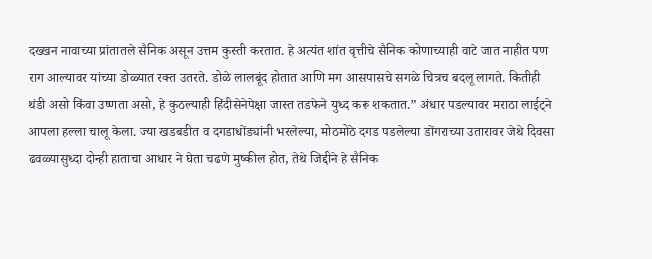दख्खन नावाच्या प्रांतातले सैनिक असून उत्तम कुस्ती करतात. हे अत्यंत शांत वृत्तीचे सैनिक कोणाच्याही वाटे जात नाहीत पण राग आल्यावर यांच्या डोळ्यात रक्त उतरते. डोळे लालबूंद होतात आणि मग आसपासचे सगळे चित्रच बदलू लागते. कितीही थंडी असो किंवा उष्णता असो, हे कुठल्याही हिंदीसेनेपेक्षा जास्त तडफेने युध्द करू शकतात.” अंधार पडल्यावर मराठा लाईट्ने आपला हल्ला चालू केला. ज्या खडबडीत व दगडाधोंड्यांनी भरलेल्या, मोठमोठे दगड पडलेल्या डोंगराच्या उतारावर जेथे दिवसा ढवळ्यासुध्दा दोन्ही हाताचा आधार ने घेता चढणे मुष्कील होत, तेथे जिद्दीने हे सैनिक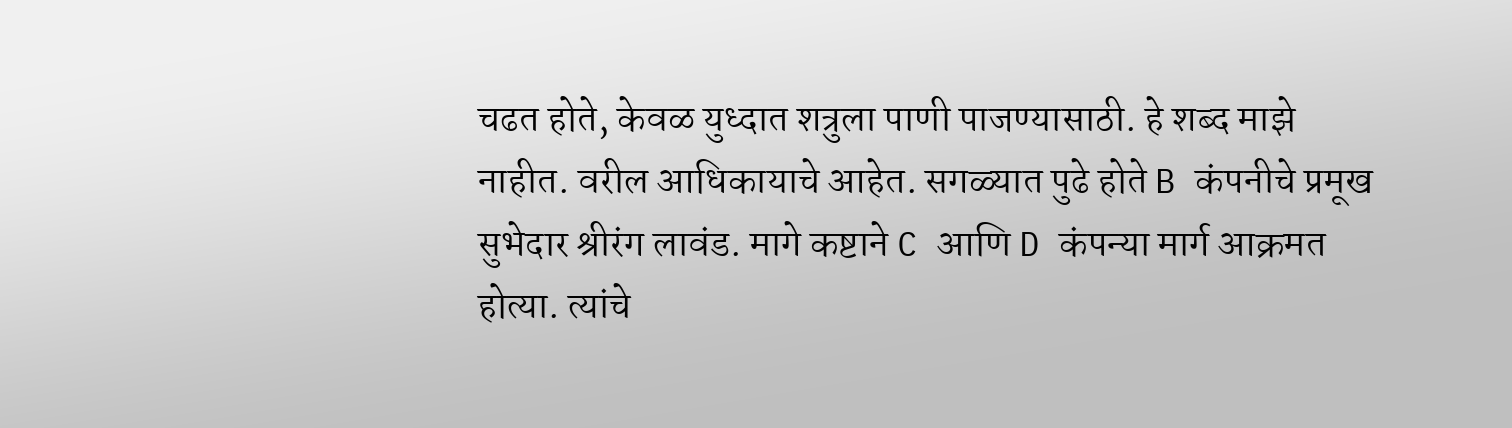चढत होते, केवळ युध्दात शत्रुला पाणी पाजण्यासाठी. हे शब्द माझे नाहीत. वरील आधिकायाचे आहेत. सगळ्यात पुढे होते B कंपनीचे प्रमूख सुभेदार श्रीरंग लावंड. मागे कष्टाने C आणि D कंपन्या मार्ग आक्रमत होत्या. त्यांचे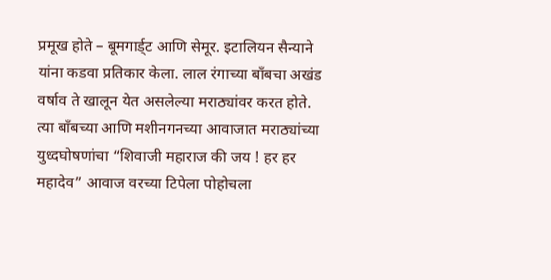प्रमूख होते – बूमगार्ड्ट आणि सेमूर. इटालियन सैन्याने यांना कडवा प्रतिकार केला. लाल रंगाच्या बॉंबचा अखंड वर्षाव ते खालून येत असलेल्या मराठ्यांवर करत होते. त्या बॉंबच्या आणि मशीनगनच्या आवाजात मराठ्यांच्या युध्दघोषणांचा “शिवाजी महाराज की जय ! हर हर महादेव” आवाज वरच्या टिपेला पोहोचला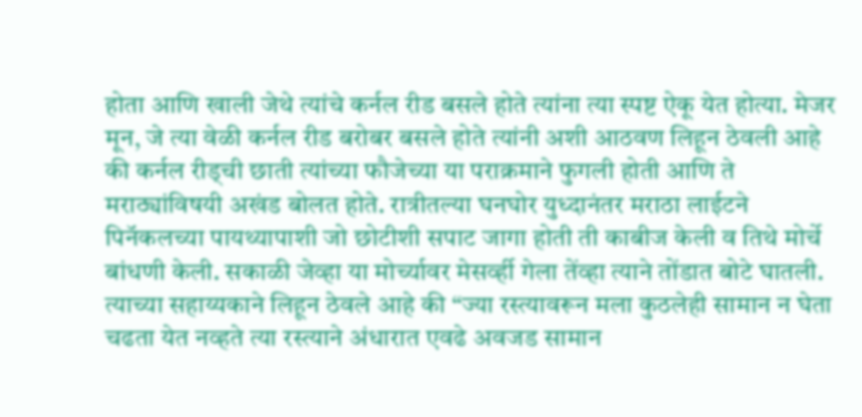होता आणि खाली जेथे त्यांचे कर्नल रीड बसले होते त्यांना त्या स्पष्ट ऐकू येत होत्या. मेजर मून, जे त्या वेळी कर्नल रीड बरोबर बसले होते त्यांनी अशी आठवण लिहून ठेवली आहे की कर्नल रीड्ची छाती त्यांच्या फौजेच्या या पराक्रमाने फुगली होती आणि ते मराठ्यांविषयी अखंड बोलत होते. रात्रीतल्या घनघोर युध्दानंतर मराठा लाईटने पिनॅकलच्या पायथ्यापाशी जो छोटीशी सपाट जागा होती ती काबीज केली व तिथे मोर्चे बांधणी केली. सकाळी जेव्हा या मोर्च्यावर मेसर्व्ही गेला तेंव्हा त्याने तोंडात बोटे घातली. त्याच्या सहाय्यकाने लिहून ठेवले आहे की “ज्या रस्त्यावरून मला कुठलेही सामान न घेता चढता येत नव्हते त्या रस्त्याने अंधारात एवढे अवजड सामान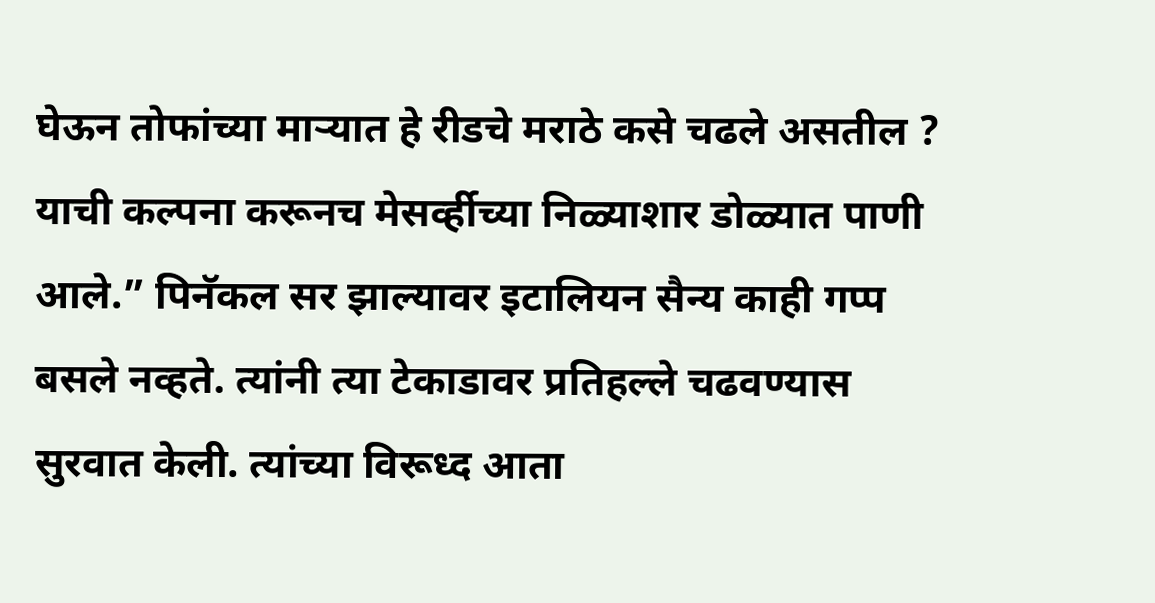घेऊन तोफांच्या मार्‍यात हे रीडचे मराठे कसे चढले असतील ? याची कल्पना करूनच मेसर्व्हीच्या निळ्याशार डोळ्यात पाणी आले.” पिनॅकल सर झाल्यावर इटालियन सैन्य काही गप्प बसले नव्हते. त्यांनी त्या टेकाडावर प्रतिहल्ले चढवण्यास सुरवात केली. त्यांच्या विरूध्द आता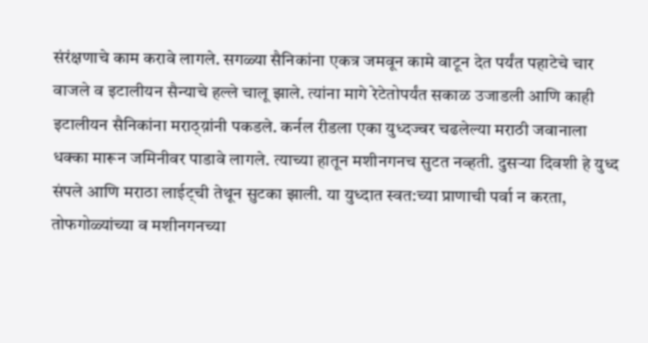संरंक्षणाचे काम करावे लागले. सगळ्या सैनिकांना एकत्र जमवून कामे वाटून देत पर्यंत पहाटेचे चार वाजले व इटालीयन सैन्याचे हल्ले चालू झाले. त्यांना मागे रेटेतोपर्यंत सकाळ उजाडली आणि काही इटालीयन सैनिकांना मराठ्य़ांनी पकडले. कर्नल रीडला एका युध्दज्वर चढलेल्या मराठी जवानाला धक्का मारून जमिनीवर पाडावे लागले. त्याच्या हातून मशीनगनच सुटत नव्हती. दुसर्‍या दिवशी हे युध्द संपले आणि मराठा लाईट्ची तेथून सुटका झाली. या युध्दात स्वत:च्या प्राणाची पर्वा न करता, तोफगोळ्यांच्या व मशीनगनच्या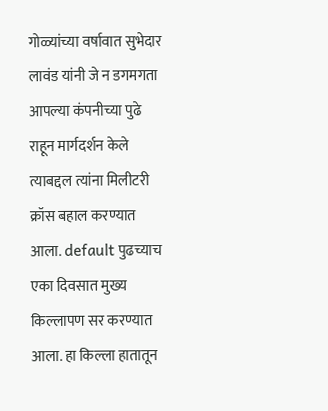गोळ्यांच्या वर्षावात सुभेदार लावंड यांनी जे न डगमगता आपल्या कंपनीच्या पुढे राहून मार्गदर्शन केले त्याबद्दल त्यांना मिलीटरी क्रॉस बहाल करण्यात आला. default पुढच्याच एका दिवसात मुख्य किल्लापण सर करण्यात आला. हा किल्ला हातातून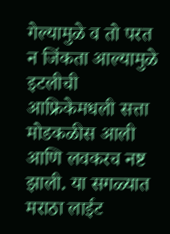गेल्यामुळे व तो परत न जिंकता आल्यामुळे इटलीची आफ्रिकेमधली सत्ता मोडकळीस आली आणि लवकरच नष्ट झाली. या सगळ्यात मराठा लाईट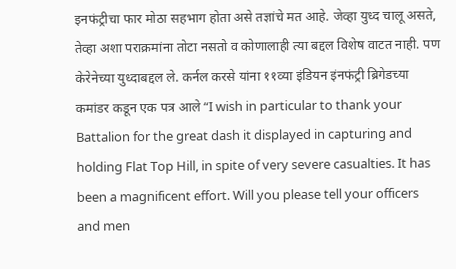इनफंट्रीचा फार मोठा सहभाग होता असे तज्ञांचे मत आहे. जेव्हा युध्द चालू असते, तेव्हा अशा पराक्रमांना तोटा नसतो व कोणालाही त्या बद्दल विशेष वाटत नाही. पण केरेनेच्या युध्दाबद्दल ले. कर्नल करसे यांना ११व्या इंडियन इंनफंट्री ब्रिगेडच्या कमांडर कडून एक पत्र आले “I wish in particular to thank your Battalion for the great dash it displayed in capturing and holding Flat Top Hill, in spite of very severe casualties. It has been a magnificent effort. Will you please tell your officers and men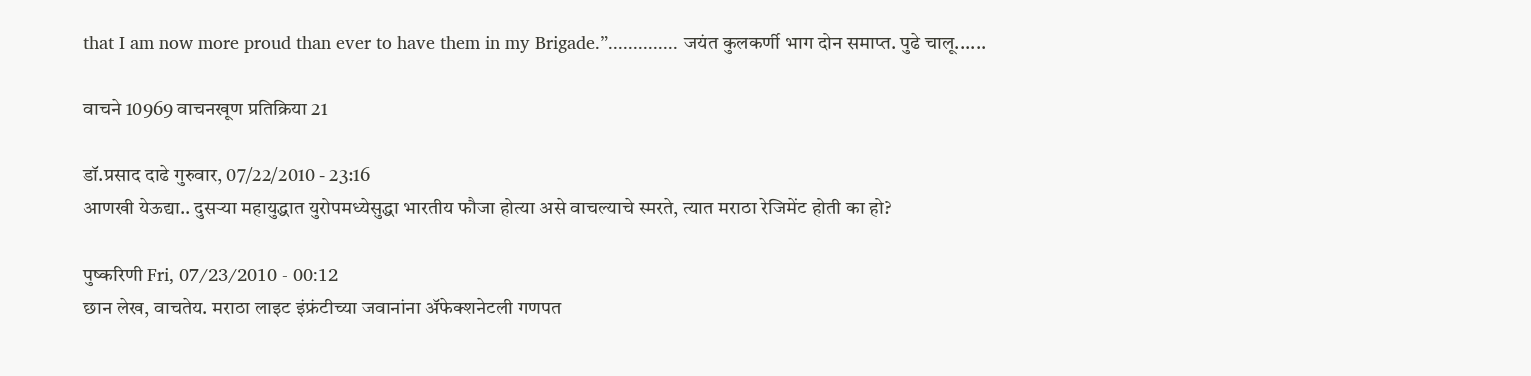that I am now more proud than ever to have them in my Brigade.”.............. जयंत कुलकर्णी भाग दोन समाप्त. पुढे चालू......

वाचने 10969 वाचनखूण प्रतिक्रिया 21

डॉ.प्रसाद दाढे गुरुवार, 07/22/2010 - 23:16
आणखी येऊद्या.. दुसर्‍या महायुद्धात युरोपमध्येसुद्धा भारतीय फौजा होत्या असे वाचल्याचे स्मरते, त्यात मराठा रेजिमेंट होती का हो?

पुष्करिणी Fri, 07/23/2010 - 00:12
छान लेख, वाचतेय. मराठा लाइट इंफ्रंटीच्या जवानांना अ‍ॅफेक्शनेटली गणपत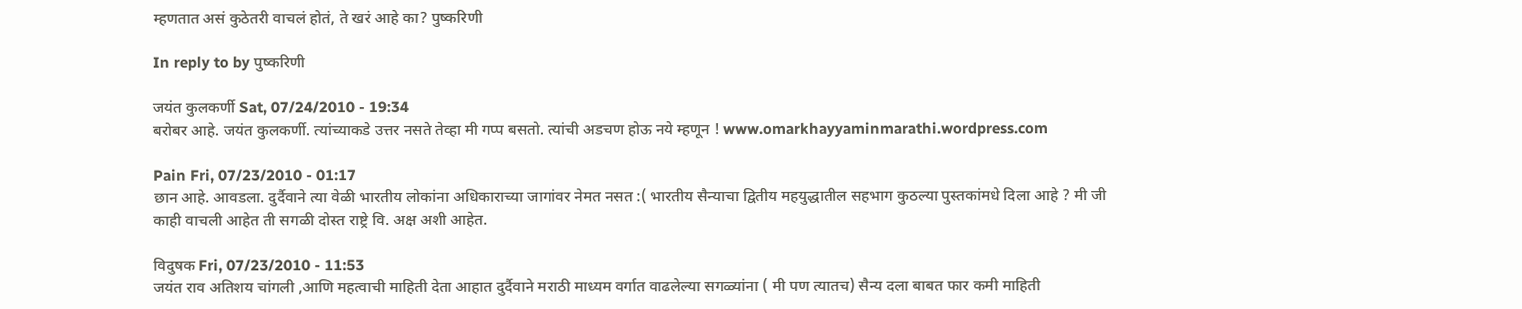म्हणतात असं कुठेतरी वाचलं होतं, ते खरं आहे का? पुष्करिणी

In reply to by पुष्करिणी

जयंत कुलकर्णी Sat, 07/24/2010 - 19:34
बरोबर आहे. जयंत कुलकर्णी. त्यांच्याकडे उत्तर नसते तेव्हा मी गप्प बसतो. त्यांची अडचण होऊ नये म्हणून ! www.omarkhayyaminmarathi.wordpress.com

Pain Fri, 07/23/2010 - 01:17
छान आहे. आवडला. दुर्दैवाने त्या वेळी भारतीय लोकांना अधिकाराच्या जागांवर नेमत नसत :( भारतीय सैन्याचा द्वितीय महयुद्धातील सहभाग कुठल्या पुस्तकांमधे दिला आहे ? मी जी काही वाचली आहेत ती सगळी दोस्त राष्ट्रे वि. अक्ष अशी आहेत.

विदुषक Fri, 07/23/2010 - 11:53
जयंत राव अतिशय चांगली ,आणि महत्वाची माहिती देता आहात दुर्दैवाने मराठी माध्यम वर्गात वाढलेल्या सगळ्यांना ( मी पण त्यातच) सैन्य दला बाबत फार कमी माहिती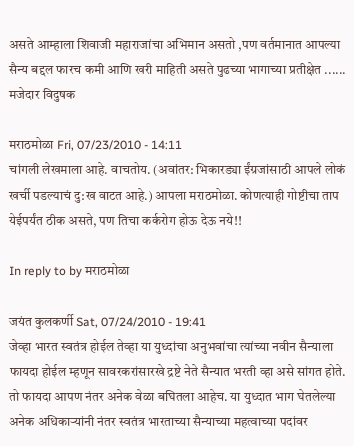असते आम्हाला शिवाजी महाराजांचा अभिमान असतो ,पण वर्तमानात आपल्या सैन्य बद्दल फारच कमी आणि खरी माहिती असते पुढच्या भागाच्या प्रतीक्षेत ...... मजेदार विदुषक

मराठमोळा Fri, 07/23/2010 - 14:11
चांगली लेखमाला आहे. वाचतोय. (अवांतर: भिकारड्या ईंग्रजांसाठी आपले लोकं खर्ची पडल्याचं दु:ख वाटत आहे.) आपला मराठमोळा. कोणत्याही गोष्टीचा ताप येईपर्यंत ठीक असते, पण तिचा कर्करोग होऊ देऊ नये!!

In reply to by मराठमोळा

जयंत कुलकर्णी Sat, 07/24/2010 - 19:41
जेव्हा भारत स्वतंत्र होईल तेव्हा या युध्दांचा अनुभवांचा त्यांच्या नवीन सैन्याला फायदा होईल म्हणून सावरकरांसारखे द्रष्टे नेते सैन्यात भरती व्हा असे सांगत होते. तो फायदा आपण नंतर अनेक वेळा बघितला आहेच. या युध्दात भाग घेतलेल्या अनेक अधिकार्‍यांनी नंतर स्वतंत्र भारताच्या सैन्याच्या महत्वाच्या पदांवर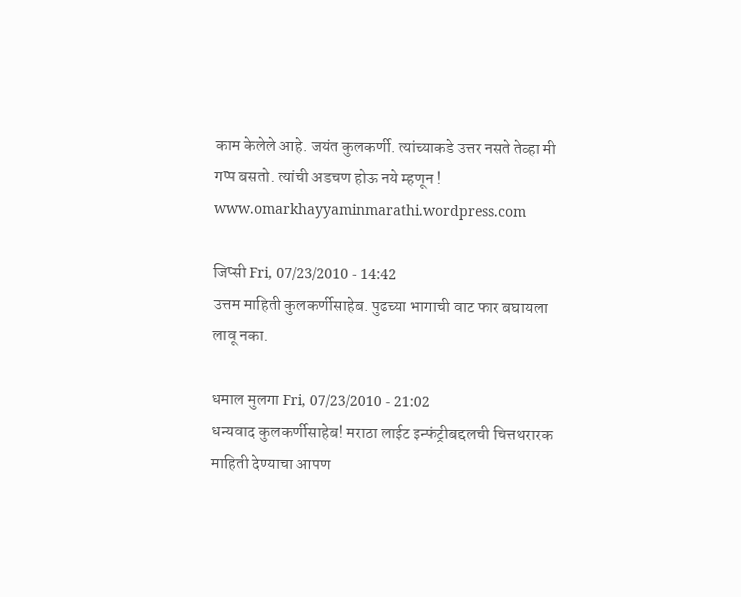काम केलेले आहे. जयंत कुलकर्णी. त्यांच्याकडे उत्तर नसते तेव्हा मी गप्प बसतो. त्यांची अडचण होऊ नये म्हणून ! www.omarkhayyaminmarathi.wordpress.com

जिप्सी Fri, 07/23/2010 - 14:42
उत्तम माहिती कुलकर्णीसाहेब. पुढच्या भागाची वाट फार बघायला लावू नका.

धमाल मुलगा Fri, 07/23/2010 - 21:02
धन्यवाद कुलकर्णीसाहेब! मराठा लाईट इन्फंट्रीबद्दलची चित्तथरारक माहिती देण्याचा आपण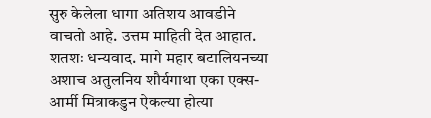सुरु केलेला धागा अतिशय आवडीने वाचतो आहे. उत्तम माहिती देत आहात. शतशः धन्यवाद. मागे महार बटालियनच्या अशाच अतुलनिय शौर्यगाथा एका एक्स-आर्मी मित्राकडुन ऐकल्या होत्या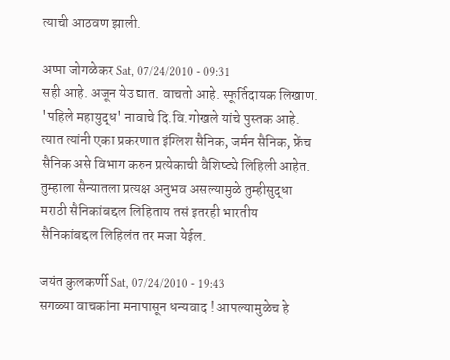त्याची आठवण झाली.

अप्पा जोगळेकर Sat, 07/24/2010 - 09:31
सही आहे. अजून येउ द्यात. वाचतो आहे. स्फूर्तिदायक लिखाण. 'पहिले महायुद्ध' नावाचे दि.वि.गोखले यांचे पुस्तक आहे. त्यात त्यांनी एका प्रकरणात इंग्लिश सैनिक, जर्मन सैनिक, फ्रेंच सैनिक असे विभाग करुन प्रत्येकाची वैशिष्ट्ये लिहिली आहेत. तुम्हाला सैन्यातला प्रत्यक्ष अनुभव असल्यामुळे तुम्हीसुद्धा मराठी सैनिकांबद्दल लिहिताय तसं इतरही भारतीय सैनिकांबद्दल लिहिलंत तर मजा येईल.

जयंत कुलकर्णी Sat, 07/24/2010 - 19:43
सगळ्या वाचकांना मनापासून धन्यवाद ! आपल्यामुळेच हे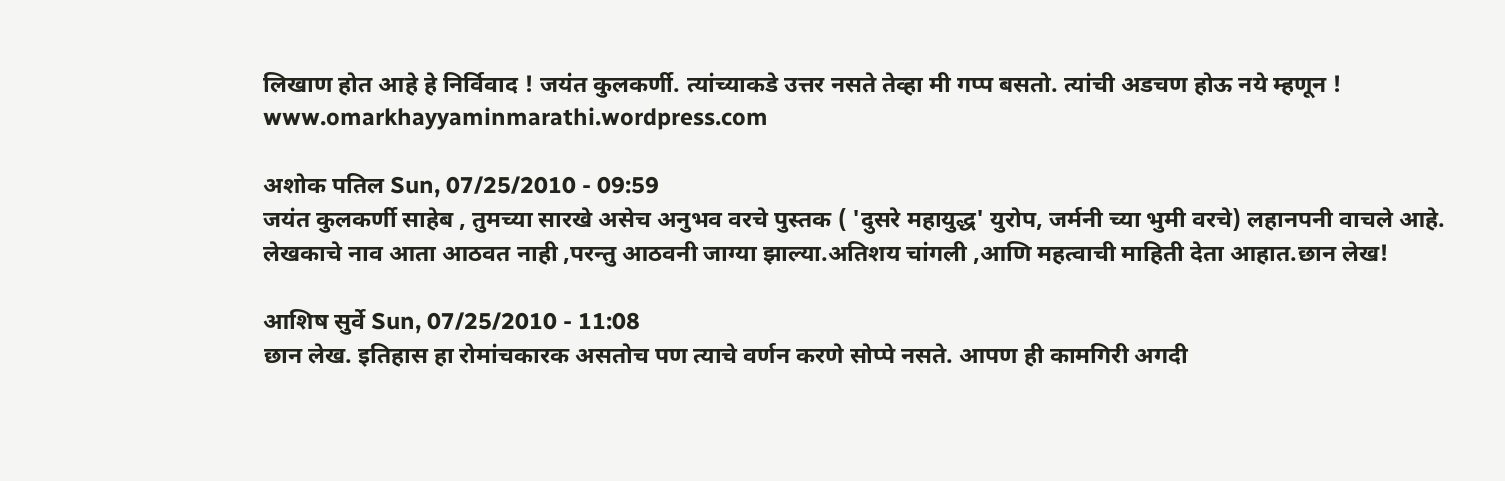लिखाण होत आहे हे निर्विवाद ! जयंत कुलकर्णी. त्यांच्याकडे उत्तर नसते तेव्हा मी गप्प बसतो. त्यांची अडचण होऊ नये म्हणून ! www.omarkhayyaminmarathi.wordpress.com

अशोक पतिल Sun, 07/25/2010 - 09:59
जयंत कुलकर्णी साहेब , तुमच्या सारखे असेच अनुभव वरचे पुस्तक ( 'दुसरे महायुद्ध' युरोप, जर्मनी च्या भुमी वरचे) लहानपनी वाचले आहे. लेखकाचे नाव आता आठवत नाही ,परन्तु आठवनी जाग्या झाल्या.अतिशय चांगली ,आणि महत्वाची माहिती देता आहात.छान लेख!

आशिष सुर्वे Sun, 07/25/2010 - 11:08
छान लेख. इतिहास हा रोमांचकारक असतोच पण त्याचे वर्णन करणे सोप्पे नसते. आपण ही कामगिरी अगदी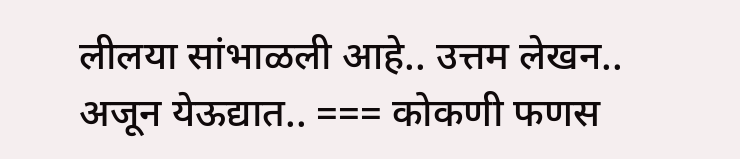लीलया सांभाळली आहे.. उत्तम लेखन.. अजून येऊद्यात.. === कोकणी फणस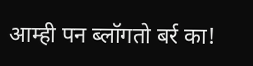आम्ही पन ब्लॉगतो बर्र का!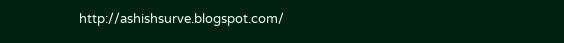http://ashishsurve.blogspot.com/